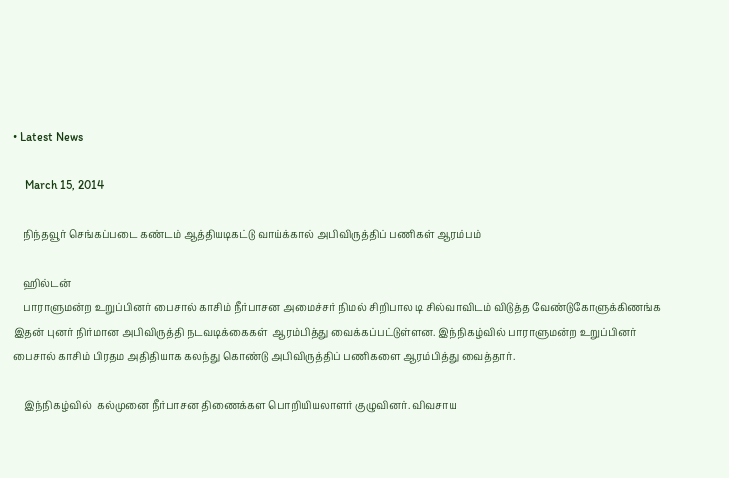• Latest News

    March 15, 2014

    நிந்தவூர் செங்கப்படை கண்டம் ஆத்தியடிகட்டு வாய்க்கால் அபிவிருத்திப் பணிகள் ஆரம்பம்

    ஹில்டன்
    பாராளுமன்ற உறுப்பினர் பைசால் காசிம் நீர்பாசன அமைச்சர் நிமல் சிறிபால டி சில்வாவிடம் விடுத்த வேண்டுகோளுக்கிணங்க இதன் புனர் நிர்மான அபிவிருத்தி நடவடிக்கைகள்  ஆரம்பித்து வைக்கப்பட்டுள்ளன. இந்நிகழ்வில் பாராளுமன்ற உறுப்பினர் பைசால் காசிம் பிரதம அதிதியாக கலந்து கொண்டு அபிவிருத்திப் பணிகளை ஆரம்பித்து வைத்தார்.

    இந்நிகழ்வில்  கல்முனை நீர்பாசன திணைக்கள பொறியியலாளர் குழுவினர். விவசாய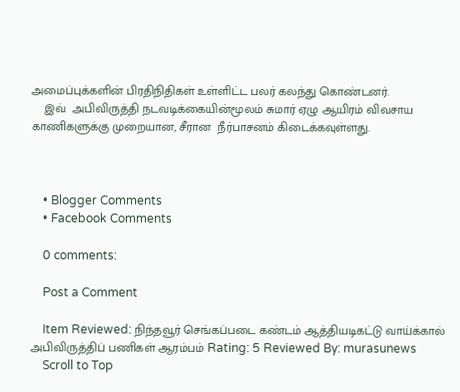அமைப்புக்களின் பிரதிநிதிகள் உள்ளிட்ட பலர் கலந்து கொண்டனர்.
    இவ்  அபிவிருத்தி நடவடிக்கையின்மூலம் சுமார் ஏழு ஆயிரம் விவசாய காணிகளுக்கு முறையான, சீரான  நீர்பாசனம் கிடைக்கவுள்ளது.



    • Blogger Comments
    • Facebook Comments

    0 comments:

    Post a Comment

    Item Reviewed: நிந்தவூர் செங்கப்படை கண்டம் ஆத்தியடிகட்டு வாய்க்கால் அபிவிருத்திப் பணிகள் ஆரம்பம் Rating: 5 Reviewed By: murasunews
    Scroll to Top